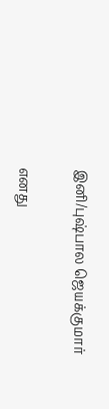இனி/புஷ்பால ஜெயக்குமார்

எனது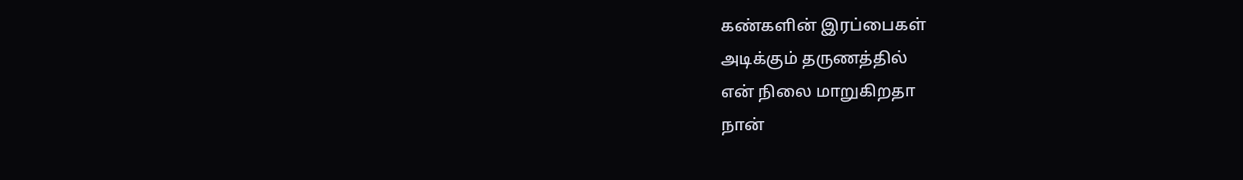கண்களின் இரப்பைகள்
அடிக்கும் தருணத்தில்
என் நிலை மாறுகிறதா
நான்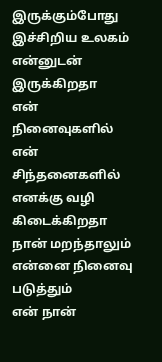இருக்கும்போது
இச்சிறிய உலகம்
என்னுடன் இருக்கிறதா
என் நினைவுகளில்
என் சிந்தனைகளில்
எனக்கு வழி கிடைக்கிறதா
நான் மறந்தாலும்
என்னை நினைவு படுத்தும்
என் நான்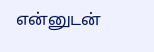என்னுடன்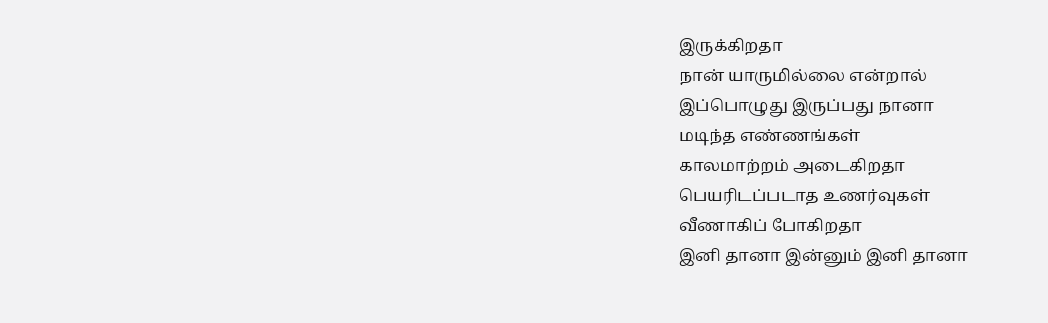இருக்கிறதா
நான் யாருமில்லை என்றால்
இப்பொழுது இருப்பது நானா
மடிந்த எண்ணங்கள்
காலமாற்றம் அடைகிறதா
பெயரிடப்படாத உணர்வுகள்
வீணாகிப் போகிறதா
இனி தானா இன்னும் இனி தானா